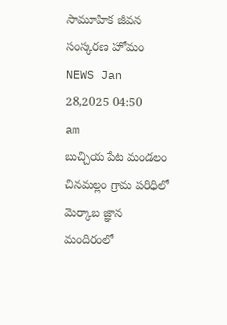సామూహిక జీవన సంస్కరణ హోమం
NEWS Jan 28,2025 04:50 am
బుచ్చియ పేట మండలం చినమల్లం గ్రామ పరిధిలో మెర్కాబ జ్ఞాన మందిరంలో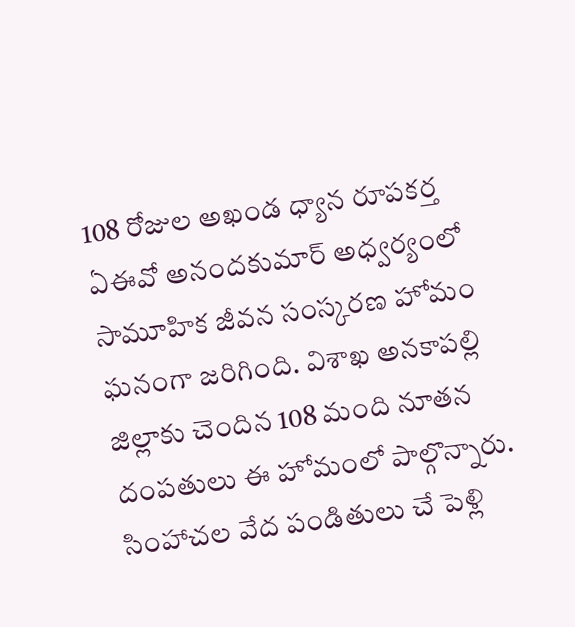108 రోజుల అఖండ ధ్యాన రూపకర్త ఏఈవో అనందకుమార్ అధ్వర్యంలో సామూహిక జీవన సంస్కరణ హోమం ఘనంగా జరిగింది. విశాఖ అనకాపల్లి జిల్లాకు చెందిన 108 మంది నూతన దంపతులు ఈ హోమంలో పాల్గొన్నారు. సింహాచల వేద పండితులు చే పెళ్లి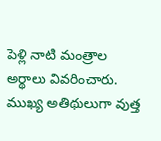పెళ్లి నాటి మంత్రాల అర్థాలు వివరించారు. ముఖ్య అతిథులుగా వుత్త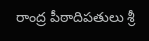రాంద్ర పీఠాదిపతులు శ్రీ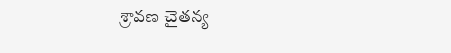శ్రావణ చైతన్య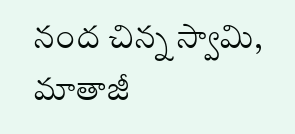నంద చిన్న స్వామి, మాతాజీ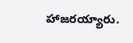హాజరయ్యారు.